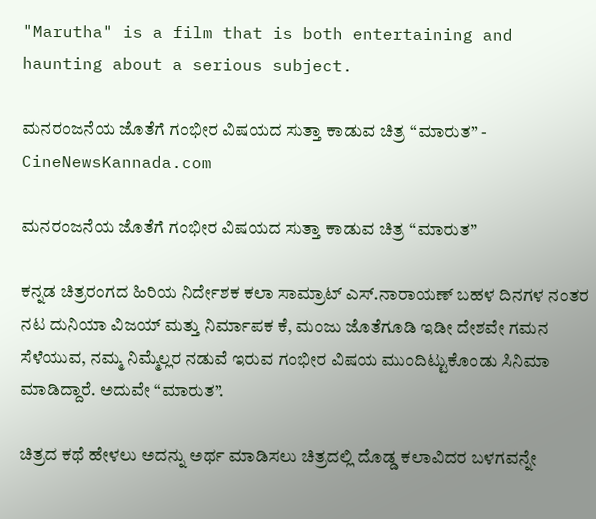"Marutha" is a film that is both entertaining and haunting about a serious subject.

ಮನರಂಜನೆಯ ಜೊತೆಗೆ ಗಂಭೀರ ವಿಷಯದ ಸುತ್ತಾ ಕಾಡುವ ಚಿತ್ರ “ಮಾರುತ” - CineNewsKannada.com

ಮನರಂಜನೆಯ ಜೊತೆಗೆ ಗಂಭೀರ ವಿಷಯದ ಸುತ್ತಾ ಕಾಡುವ ಚಿತ್ರ “ಮಾರುತ”

ಕನ್ನಡ ಚಿತ್ರರಂಗದ ಹಿರಿಯ ನಿರ್ದೇಶಕ ಕಲಾ ಸಾಮ್ರಾಟ್ ಎಸ್.ನಾರಾಯಣ್ ಬಹಳ ದಿನಗಳ ನಂತರ ನಟ ದುನಿಯಾ ವಿಜಯ್ ಮತ್ತು ನಿರ್ಮಾಪಕ ಕೆ, ಮಂಜು ಜೊತೆಗೂಡಿ ಇಡೀ ದೇಶವೇ ಗಮನ ಸೆಳೆಯುವ, ನಮ್ಮ ನಿಮ್ಮೆಲ್ಲರ ನಡುವೆ ಇರುವ ಗಂಭೀರ ವಿಷಯ ಮುಂದಿಟ್ಟುಕೊಂಡು ಸಿನಿಮಾ ಮಾಡಿದ್ದಾರೆ. ಅದುವೇ “ಮಾರುತ”.

ಚಿತ್ರದ ಕಥೆ ಹೇಳಲು ಅದನ್ನು ಅರ್ಥ ಮಾಡಿಸಲು ಚಿತ್ರದಲ್ಲಿ ದೊಡ್ಡ ಕಲಾವಿದರ ಬಳಗವನ್ನೇ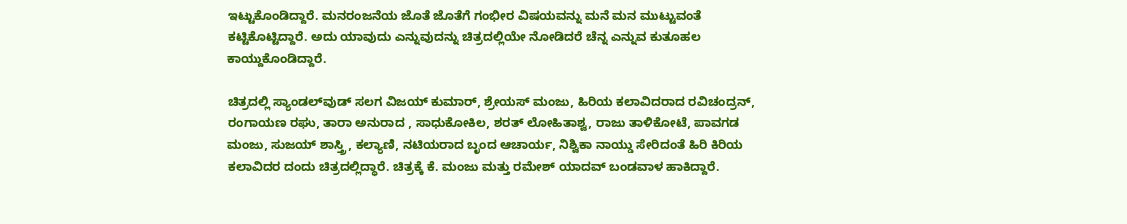ಇಟ್ಟುಕೊಂಡಿದ್ದಾರೆ. ಮನರಂಜನೆಯ ಜೊತೆ ಜೊತೆಗೆ ಗಂಭೀರ ವಿಷಯವನ್ನು ಮನೆ ಮನ ಮುಟ್ಟುವಂತೆ ಕಟ್ಟಿಕೊಟ್ಟಿದ್ದಾರೆ. ಅದು ಯಾವುದು ಎನ್ನುವುದನ್ನು ಚಿತ್ರದಲ್ಲಿಯೇ ನೋಡಿದರೆ ಚೆನ್ನ ಎನ್ನುವ ಕುತೂಹಲ ಕಾಯ್ದುಕೊಂಡಿದ್ದಾರೆ.

ಚಿತ್ರದಲ್ಲಿ ಸ್ಯಾಂಡಲ್‍ವುಡ್ ಸಲಗ ವಿಜಯ್ ಕುಮಾರ್, ಶ್ರೇಯಸ್ ಮಂಜು, ಹಿರಿಯ ಕಲಾವಿದರಾದ ರವಿಚಂದ್ರನ್, ರಂಗಾಯಣ ರಘು, ತಾರಾ ಅನುರಾದ , ಸಾಧುಕೋಕಿಲ, ಶರತ್ ಲೋಹಿತಾಶ್ವ, ರಾಜು ತಾಳಿಕೋಟೆ, ಪಾವಗಡ ಮಂಜು, ಸುಜಯ್ ಶಾಸ್ತ್ರಿ, ಕಲ್ಯಾಣಿ, ನಟಿಯರಾದ ಬೃಂದ ಆಚಾರ್ಯ, ನಿಶ್ವಿಕಾ ನಾಯ್ಡು ಸೇರಿದಂತೆ ಹಿರಿ ಕಿರಿಯ ಕಲಾವಿದರ ದಂದು ಚಿತ್ರದಲ್ಲಿದ್ಧಾರೆ. ಚಿತ್ರಕ್ಕೆ ಕೆ. ಮಂಜು ಮತ್ತು ರಮೇಶ್ ಯಾದವ್ ಬಂಡವಾಳ ಹಾಕಿದ್ದಾರೆ.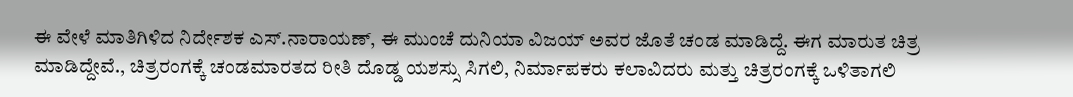ಈ ವೇಳೆ ಮಾತಿಗಿಳಿದ ನಿರ್ದೇಶಕ ಎಸ್.ನಾರಾಯಣ್, ಈ ಮುಂಚೆ ದುನಿಯಾ ವಿಜಯ್ ಅವರ ಜೊತೆ ಚಂಡ ಮಾಡಿದ್ದೆ. ಈಗ ಮಾರುತ ಚಿತ್ರ ಮಾಡಿದ್ದೇವೆ., ಚಿತ್ರರಂಗಕ್ಕೆ ಚಂಡಮಾರತದ ರೀತಿ ದೊಡ್ಡ ಯಶಸ್ಸು ಸಿಗಲಿ, ನಿರ್ಮಾಪಕರು ಕಲಾವಿದರು ಮತ್ತು ಚಿತ್ರರಂಗಕ್ಕೆ ಒಳಿತಾಗಲಿ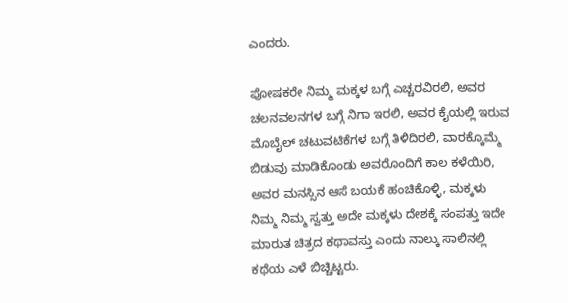ಎಂದರು.

ಪೋಷಕರೇ ನಿಮ್ಮ ಮಕ್ಕಳ ಬಗ್ಗೆ ಎಚ್ಚರವಿರಲಿ, ಅವರ ಚಲನವಲನಗಳ ಬಗ್ಗೆ ನಿಗಾ ಇರಲಿ, ಅವರ ಕೈಯಲ್ಲಿ ಇರುವ ಮೊಬೈಲ್ ಚಟುವಟಿಕೆಗಳ ಬಗ್ಗೆ ತಿಳಿದಿರಲಿ, ವಾರಕ್ಕೊಮ್ಮೆ ಬಿಡುವು ಮಾಡಿಕೊಂಡು ಅವರೊಂದಿಗೆ ಕಾಲ ಕಳೆಯಿರಿ, ಅವರ ಮನಸ್ಸಿನ ಆಸೆ ಬಯಕೆ ಹಂಚಿಕೊಳ್ಳಿ, ಮಕ್ಕಳು ನಿಮ್ಮ ನಿಮ್ಮ ಸ್ವತ್ತು ಅದೇ ಮಕ್ಕಳು ದೇಶಕ್ಕೆ ಸಂಪತ್ತು ಇದೇ ಮಾರುತ ಚಿತ್ರದ ಕಥಾವಸ್ತು ಎಂದು ನಾಲ್ಕು ಸಾಲಿನಲ್ಲಿ ಕಥೆಯ ಎಳೆ ಬಿಚ್ಚಿಟ್ಟರು.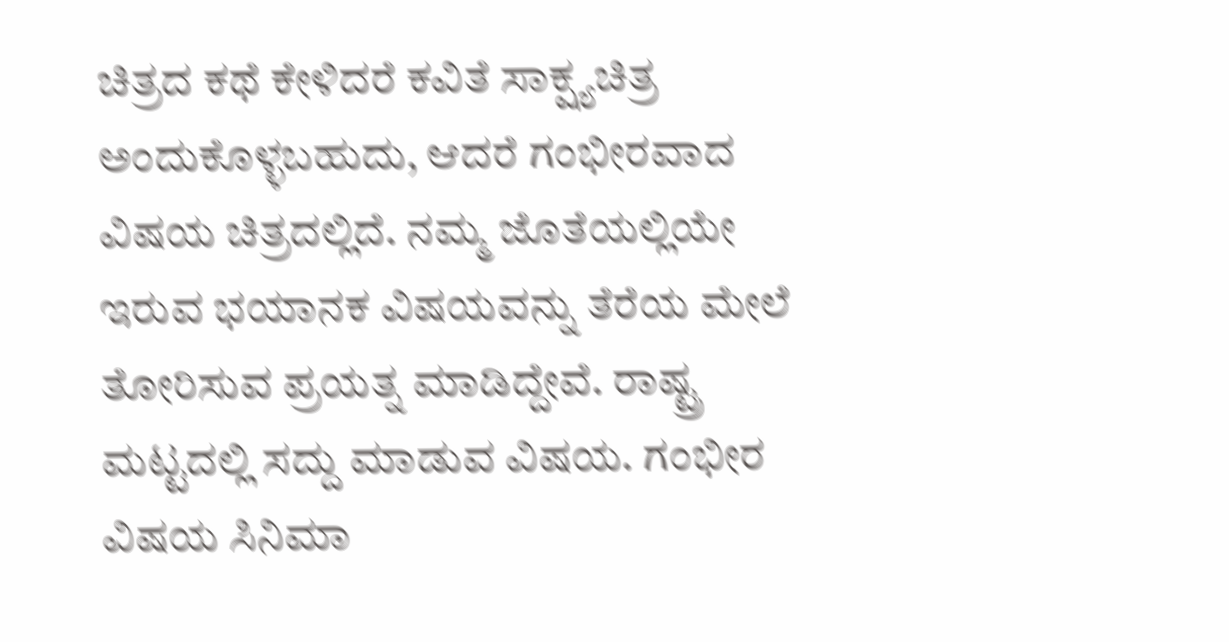ಚಿತ್ರದ ಕಥೆ ಕೇಳಿದರೆ ಕವಿತೆ ಸಾಕ್ಷ್ಯಚಿತ್ರ ಅಂದುಕೊಳ್ಳಬಹುದು, ಆದರೆ ಗಂಭೀರವಾದ ವಿಷಯ ಚಿತ್ರದಲ್ಲಿದೆ. ನಮ್ಮ ಜೊತೆಯಲ್ಲಿಯೇ ಇರುವ ಭಯಾನಕ ವಿಷಯವನ್ನು ತೆರೆಯ ಮೇಲೆ ತೋರಿಸುವ ಪ್ರಯತ್ನ ಮಾಡಿದ್ದೇವೆ. ರಾಷ್ಟ್ರ ಮಟ್ಟದಲ್ಲಿ ಸದ್ದು ಮಾಡುವ ವಿಷಯ. ಗಂಭೀರ ವಿಷಯ ಸಿನಿಮಾ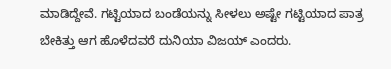ಮಾಡಿದ್ದೇವೆ. ಗಟ್ಟಿಯಾದ ಬಂಡೆಯನ್ನು ಸೀಳಲು ಅಷ್ಟೇ ಗಟ್ಟಿಯಾದ ಪಾತ್ರ ಬೇಕಿತ್ತು ಆಗ ಹೊಳೆದವರೆ ದುನಿಯಾ ವಿಜಯ್ ಎಂದರು.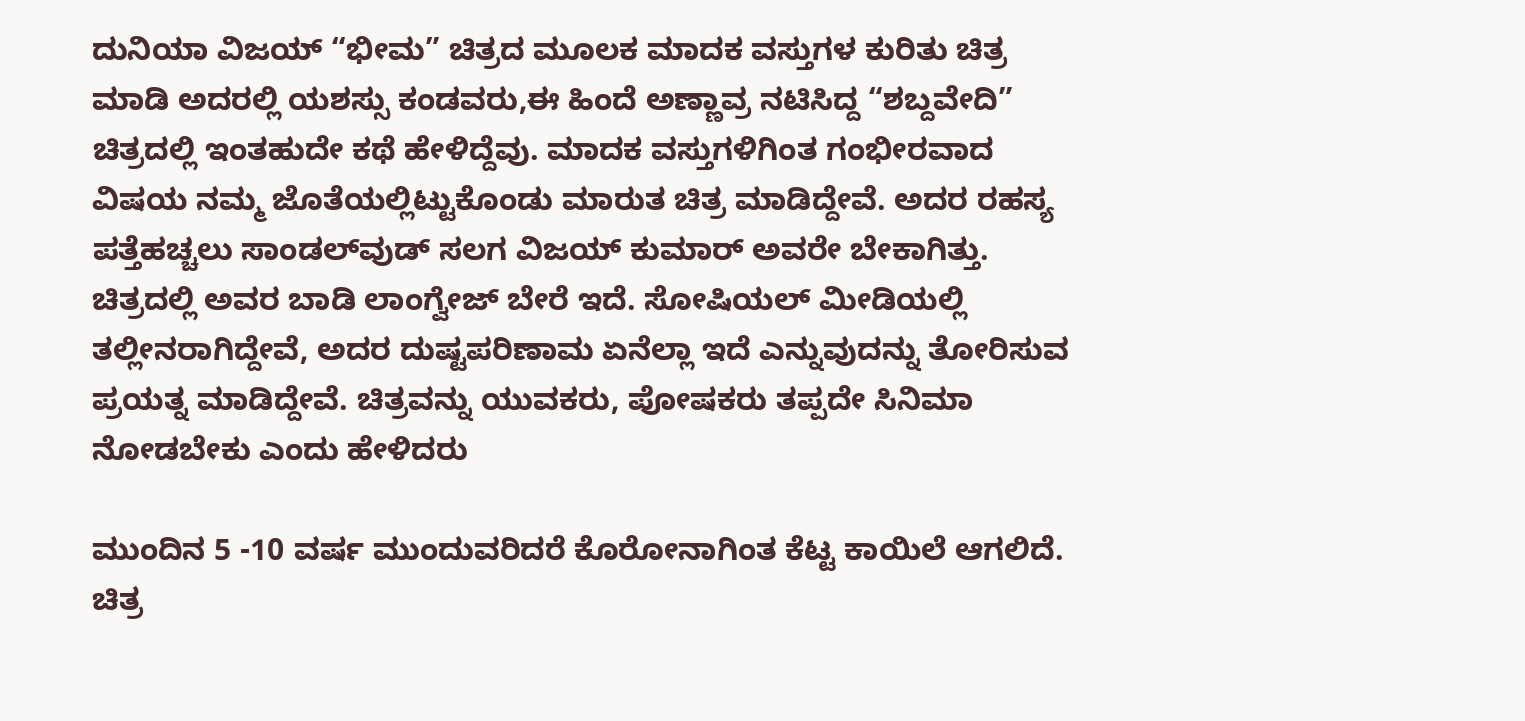ದುನಿಯಾ ವಿಜಯ್ “ಭೀಮ” ಚಿತ್ರದ ಮೂಲಕ ಮಾದಕ ವಸ್ತುಗಳ ಕುರಿತು ಚಿತ್ರ ಮಾಡಿ ಅದರಲ್ಲಿ ಯಶಸ್ಸು ಕಂಡವರು,ಈ ಹಿಂದೆ ಅಣ್ಣಾವ್ರ ನಟಿಸಿದ್ದ “ಶಬ್ದವೇದಿ” ಚಿತ್ರದಲ್ಲಿ ಇಂತಹುದೇ ಕಥೆ ಹೇಳಿದ್ದೆವು. ಮಾದಕ ವಸ್ತುಗಳಿಗಿಂತ ಗಂಭೀರವಾದ ವಿಷಯ ನಮ್ಮ ಜೊತೆಯಲ್ಲಿಟ್ಟುಕೊಂಡು ಮಾರುತ ಚಿತ್ರ ಮಾಡಿದ್ದೇವೆ. ಅದರ ರಹಸ್ಯ ಪತ್ತೆಹಚ್ಚಲು ಸಾಂಡಲ್‍ವುಡ್ ಸಲಗ ವಿಜಯ್ ಕುಮಾರ್ ಅವರೇ ಬೇಕಾಗಿತ್ತು. ಚಿತ್ರದಲ್ಲಿ ಅವರ ಬಾಡಿ ಲಾಂಗ್ವೇಜ್ ಬೇರೆ ಇದೆ. ಸೋಷಿಯಲ್ ಮೀಡಿಯಲ್ಲಿ ತಲ್ಲೀನರಾಗಿದ್ದೇವೆ, ಅದರ ದುಷ್ಟಪರಿಣಾಮ ಏನೆಲ್ಲಾ ಇದೆ ಎನ್ನುವುದನ್ನು ತೋರಿಸುವ ಪ್ರಯತ್ನ ಮಾಡಿದ್ದೇವೆ. ಚಿತ್ರವನ್ನು ಯುವಕರು, ಪೋಷಕರು ತಪ್ಪದೇ ಸಿನಿಮಾ ನೋಡಬೇಕು ಎಂದು ಹೇಳಿದರು

ಮುಂದಿನ 5 -10 ವರ್ಷ ಮುಂದುವರಿದರೆ ಕೊರೋನಾಗಿಂತ ಕೆಟ್ಟ ಕಾಯಿಲೆ ಆಗಲಿದೆ. ಚಿತ್ರ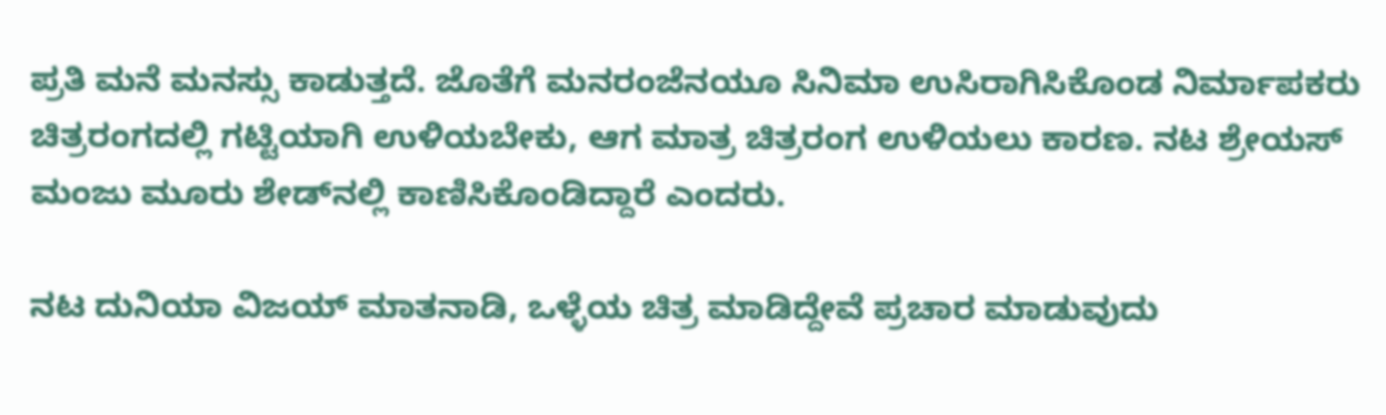ಪ್ರತಿ ಮನೆ ಮನಸ್ಸು ಕಾಡುತ್ತದೆ. ಜೊತೆಗೆ ಮನರಂಜೆನಯೂ ಸಿನಿಮಾ ಉಸಿರಾಗಿಸಿಕೊಂಡ ನಿರ್ಮಾಪಕರು ಚಿತ್ರರಂಗದಲ್ಲಿ ಗಟ್ಟಿಯಾಗಿ ಉಳಿಯಬೇಕು, ಆಗ ಮಾತ್ರ ಚಿತ್ರರಂಗ ಉಳಿಯಲು ಕಾರಣ. ನಟ ಶ್ರೇಯಸ್ ಮಂಜು ಮೂರು ಶೇಡ್‍ನಲ್ಲಿ ಕಾಣಿಸಿಕೊಂಡಿದ್ದಾರೆ ಎಂದರು.

ನಟ ದುನಿಯಾ ವಿಜಯ್ ಮಾತನಾಡಿ, ಒಳ್ಳೆಯ ಚಿತ್ರ ಮಾಡಿದ್ದೇವೆ ಪ್ರಚಾರ ಮಾಡುವುದು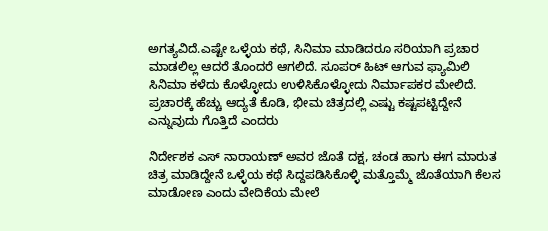ಅಗತ್ಯವಿದೆ.ಎಷ್ಟೇ ಒಳ್ಳೆಯ ಕಥೆ, ಸಿನಿಮಾ ಮಾಡಿದರೂ ಸರಿಯಾಗಿ ಪ್ರಚಾರ ಮಾಡಲಿಲ್ಲ ಆದರೆ ತೊಂದರೆ ಆಗಲಿದೆ. ಸೂಪರ್ ಹಿಟ್ ಆಗುವ ಫ್ಯಾಮಿಲಿ ಸಿನಿಮಾ ಕಳೆದು ಕೊಳ್ಳೋದು ಉಳಿಸಿಕೊಳ್ಳೋದು ನಿರ್ಮಾಪಕರ ಮೇಲಿದೆ. ಪ್ರಚಾರಕ್ಕೆ ಹೆಚ್ಚು ಆದ್ಯತೆ ಕೊಡಿ, ಭೀಮ ಚಿತ್ರದಲ್ಲಿ ಎಷ್ಟು ಕಷ್ಟಪಟ್ಟಿದ್ದೇನೆ ಎನ್ನುವುದು ಗೊತ್ತಿದೆ ಎಂದರು

ನಿರ್ದೇಶಕ ಎಸ್ ನಾರಾಯಣ್ ಅವರ ಜೊತೆ ದಕ್ಷ, ಚಂಡ ಹಾಗು ಈಗ ಮಾರುತ ಚಿತ್ರ ಮಾಡಿದ್ದೇನೆ ಒಳ್ಳೆಯ ಕಥೆ ಸಿದ್ದಪಡಿಸಿಕೊಳ್ಳಿ ಮತ್ತೊಮ್ಮೆ ಜೊತೆಯಾಗಿ ಕೆಲಸ ಮಾಡೋಣ ಎಂದು ವೇದಿಕೆಯ ಮೇಲೆ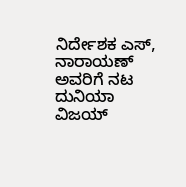ನಿರ್ದೇಶಕ ಎಸ್, ನಾರಾಯಣ್ ಅವರಿಗೆ ನಟ ದುನಿಯಾ ವಿಜಯ್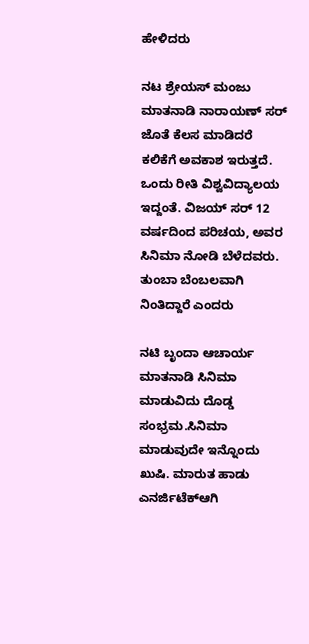ಹೇಳಿದರು

ನಟ ಶ್ರೇಯಸ್ ಮಂಜು ಮಾತನಾಡಿ ನಾರಾಯಣ್ ಸರ್ ಜೊತೆ ಕೆಲಸ ಮಾಡಿದರೆ ಕಲಿಕೆಗೆ ಅವಕಾಶ ಇರುತ್ತದೆ. ಒಂದು ರೀತಿ ವಿಶ್ವವಿದ್ಯಾಲಯ ಇದ್ದಂತೆ. ವಿಜಯ್ ಸರ್ 12 ವರ್ಷದಿಂದ ಪರಿಚಯ, ಅವರ ಸಿನಿಮಾ ನೋಡಿ ಬೆಳೆದವರು. ತುಂಬಾ ಬೆಂಬಲವಾಗಿ ನಿಂತಿದ್ದಾರೆ ಎಂದರು

ನಟಿ ಬೃಂದಾ ಆಚಾರ್ಯ ಮಾತನಾಡಿ ಸಿನಿಮಾ ಮಾಡುವಿದು ದೊಡ್ಡ ಸಂಭ್ರಮ.ಸಿನಿಮಾ ಮಾಡುವುದೇ ಇನ್ನೊಂದು ಖುಷಿ. ಮಾರುತ ಹಾಡು ಎನರ್ಜಿಟೆಕ್‍ಆಗಿ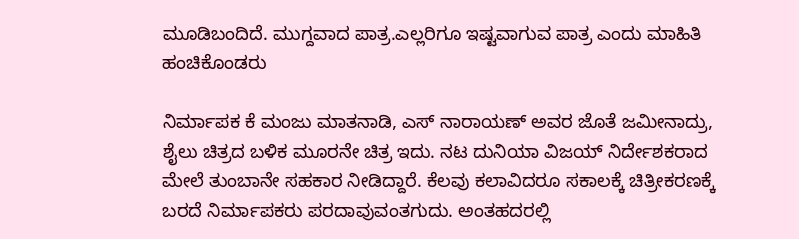ಮೂಡಿಬಂದಿದೆ. ಮುಗ್ದವಾದ ಪಾತ್ರ.ಎಲ್ಲರಿಗೂ ಇಷ್ಟವಾಗುವ ಪಾತ್ರ ಎಂದು ಮಾಹಿತಿ ಹಂಚಿಕೊಂಡರು

ನಿರ್ಮಾಪಕ ಕೆ ಮಂಜು ಮಾತನಾಡಿ, ಎಸ್ ನಾರಾಯಣ್ ಅವರ ಜೊತೆ ಜಮೀನಾದ್ರು, ಶೈಲು ಚಿತ್ರದ ಬಳಿಕ ಮೂರನೇ ಚಿತ್ರ ಇದು. ನಟ ದುನಿಯಾ ವಿಜಯ್ ನಿರ್ದೇಶಕರಾದ ಮೇಲೆ ತುಂಬಾನೇ ಸಹಕಾರ ನೀಡಿದ್ದಾರೆ. ಕೆಲವು ಕಲಾವಿದರೂ ಸಕಾಲಕ್ಕೆ ಚಿತ್ರೀಕರಣಕ್ಕೆ ಬರದೆ ನಿರ್ಮಾಪಕರು ಪರದಾವುವಂತಗುದು. ಅಂತಹದರಲ್ಲಿ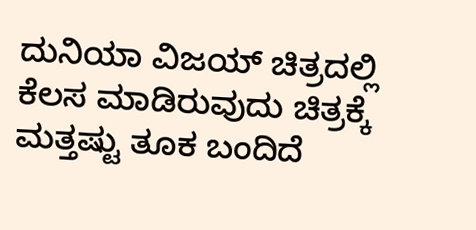ದುನಿಯಾ ವಿಜಯ್ ಚಿತ್ರದಲ್ಲಿ ಕೆಲಸ ಮಾಡಿರುವುದು ಚಿತ್ರಕ್ಕೆ ಮತ್ತಷ್ಟು ತೂಕ ಬಂದಿದೆ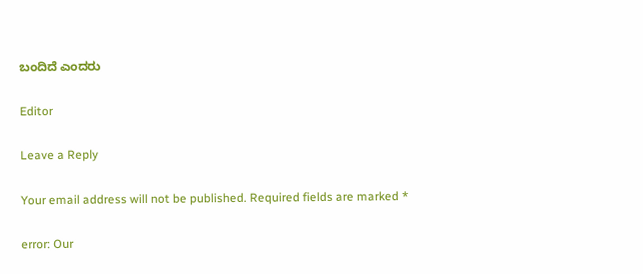ಬಂದಿದೆ ಎಂದರು

Editor

Leave a Reply

Your email address will not be published. Required fields are marked *

error: Our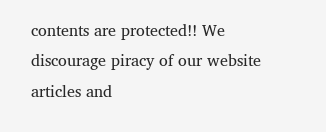contents are protected!! We discourage piracy of our website articles and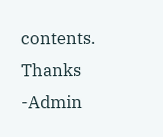contents. Thanks -Admin